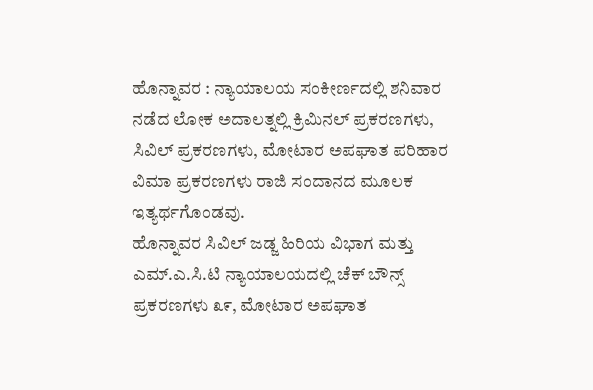ಹೊನ್ನಾವರ : ನ್ಯಾಯಾಲಯ ಸಂಕೀರ್ಣದಲ್ಲಿ ಶನಿವಾರ ನಡೆದ ಲೋಕ ಅದಾಲತ್ನಲ್ಲಿ ಕ್ರಿಮಿನಲ್ ಪ್ರಕರಣಗಳು, ಸಿವಿಲ್ ಪ್ರಕರಣಗಳು, ಮೋಟಾರ ಅಪಘಾತ ಪರಿಹಾರ ವಿಮಾ ಪ್ರಕರಣಗಳು ರಾಜಿ ಸಂದಾನದ ಮೂಲಕ ಇತ್ಯರ್ಥಗೊಂಡವು.
ಹೊನ್ನಾವರ ಸಿವಿಲ್ ಜಡ್ಜ ಹಿರಿಯ ವಿಭಾಗ ಮತ್ತು ಎಮ್.ಎ.ಸಿ.ಟಿ ನ್ಯಾಯಾಲಯದಲ್ಲಿ ಚೆಕ್ ಬೌನ್ಸ್ ಪ್ರಕರಣಗಳು ೩೯, ಮೋಟಾರ ಅಪಘಾತ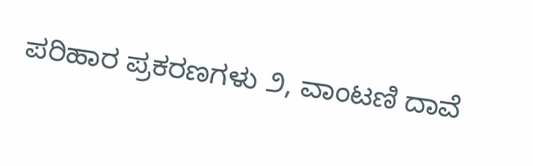ಪರಿಹಾರ ಪ್ರಕರಣಗಳು ೨, ವಾಂಟಣಿ ದಾವೆ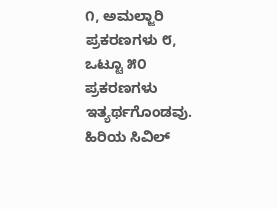೧, ಅಮಲ್ಜಾರಿ ಪ್ರಕರಣಗಳು ೮, ಒಟ್ಟೂ ೫೦ ಪ್ರಕರಣಗಳು ಇತ್ಯರ್ಥಗೊಂಡವು. ಹಿರಿಯ ಸಿವಿಲ್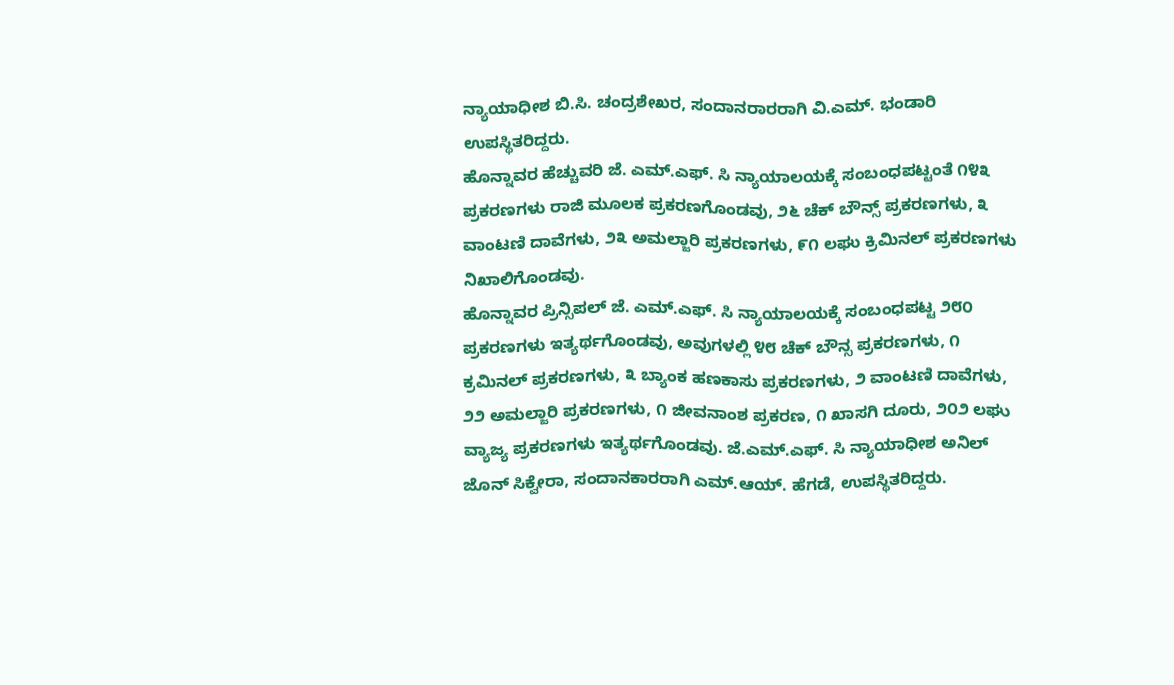ನ್ಯಾಯಾಧೀಶ ಬಿ.ಸಿ. ಚಂದ್ರಶೇಖರ, ಸಂದಾನರಾರರಾಗಿ ವಿ.ಎಮ್. ಭಂಡಾರಿ ಉಪಸ್ಥಿತರಿದ್ದರು.
ಹೊನ್ನಾವರ ಹೆಚ್ಚುವರಿ ಜೆ. ಎಮ್.ಎಫ್. ಸಿ ನ್ಯಾಯಾಲಯಕ್ಕೆ ಸಂಬಂಧಪಟ್ಟಂತೆ ೧೪೩ ಪ್ರಕರಣಗಳು ರಾಜಿ ಮೂಲಕ ಪ್ರಕರಣಗೊಂಡವು, ೨೬ ಚೆಕ್ ಬೌನ್ಸ್ ಪ್ರಕರಣಗಳು, ೩ ವಾಂಟಣಿ ದಾವೆಗಳು, ೨೩ ಅಮಲ್ಜಾರಿ ಪ್ರಕರಣಗಳು, ೯೧ ಲಘು ಕ್ರಿಮಿನಲ್ ಪ್ರಕರಣಗಳು ನಿಖಾಲಿಗೊಂಡವು.
ಹೊನ್ನಾವರ ಪ್ರಿನ್ಸಿಪಲ್ ಜೆ. ಎಮ್.ಎಫ್. ಸಿ ನ್ಯಾಯಾಲಯಕ್ಕೆ ಸಂಬಂಧಪಟ್ಟ ೨೮೦ ಪ್ರಕರಣಗಳು ಇತ್ಯರ್ಥಗೊಂಡವು, ಅವುಗಳಲ್ಲಿ ೪೮ ಚೆಕ್ ಬೌನ್ಸ ಪ್ರಕರಣಗಳು, ೧ ಕ್ರಮಿನಲ್ ಪ್ರಕರಣಗಳು, ೩ ಬ್ಯಾಂಕ ಹಣಕಾಸು ಪ್ರಕರಣಗಳು, ೨ ವಾಂಟಣಿ ದಾವೆಗಳು, ೨೨ ಅಮಲ್ಜಾರಿ ಪ್ರಕರಣಗಳು, ೧ ಜೀವನಾಂಶ ಪ್ರಕರಣ, ೧ ಖಾಸಗಿ ದೂರು, ೨೦೨ ಲಘು ವ್ಯಾಜ್ಯ ಪ್ರಕರಣಗಳು ಇತ್ಯರ್ಥಗೊಂಡವು. ಜೆ.ಎಮ್.ಎಫ್. ಸಿ ನ್ಯಾಯಾಧೀಶ ಅನಿಲ್ ಜೊನ್ ಸಿಕ್ವೇರಾ, ಸಂದಾನಕಾರರಾಗಿ ಎಮ್.ಆಯ್. ಹೆಗಡೆ, ಉಪಸ್ಥಿತರಿದ್ದರು.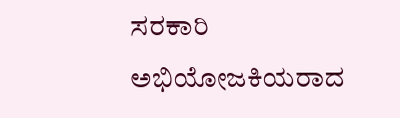ಸರಕಾರಿ ಅಭಿಯೋಜಕಿಯರಾದ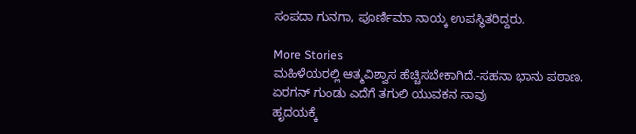ಸಂಪದಾ ಗುನಗಾ, ಪೂರ್ಣಿಮಾ ನಾಯ್ಕ ಉಪಸ್ಥಿತರಿದ್ದರು.

More Stories
ಮಹಿಳೆಯರಲ್ಲಿ ಆತ್ಮವಿಶ್ವಾಸ ಹೆಚ್ಚಿಸಬೇಕಾಗಿದೆ.-ಸಹನಾ ಭಾನು ಪಠಾಣ.
ಏರಗನ್ ಗುಂಡು ಎದೆಗೆ ತಗುಲಿ ಯುವಕನ ಸಾವು
ಹೃದಯಕ್ಕೆ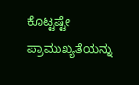ಕೊಟ್ಟಷ್ಟೇ ಪ್ರಾಮುಖ್ಯತೆಯನ್ನು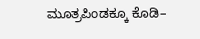ಮೂತ್ರಪಿಂಡಕ್ಕೂ ಕೊಡಿ–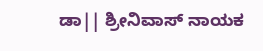ಡಾ|| ಶ್ರೀನಿವಾಸ್ ನಾಯಕ